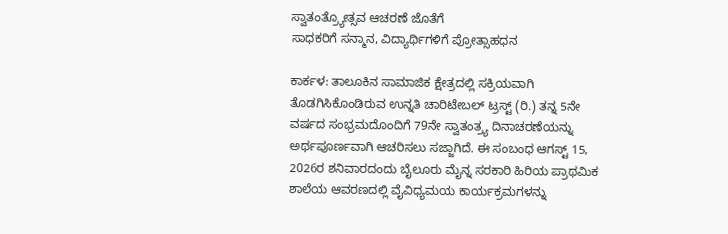ಸ್ವಾತಂತ್ರ್ಯೋತ್ಸವ ಆಚರಣೆ ಜೊತೆಗೆ
ಸಾಧಕರಿಗೆ ಸನ್ಮಾನ, ವಿದ್ಯಾರ್ಥಿಗಳಿಗೆ ಪ್ರೋತ್ಸಾಹಧನ

ಕಾರ್ಕಳ: ತಾಲೂಕಿನ ಸಾಮಾಜಿಕ ಕ್ಷೇತ್ರದಲ್ಲಿ ಸಕ್ರಿಯವಾಗಿ ತೊಡಗಿಸಿಕೊಂಡಿರುವ ಉನ್ನತಿ ಚಾರಿಟೇಬಲ್ ಟ್ರಸ್ಟ್ (ರಿ.) ತನ್ನ 5ನೇ ವರ್ಷದ ಸಂಭ್ರಮದೊಂದಿಗೆ 79ನೇ ಸ್ವಾತಂತ್ರ್ಯ ದಿನಾಚರಣೆಯನ್ನು ಅರ್ಥಪೂರ್ಣವಾಗಿ ಆಚರಿಸಲು ಸಜ್ಜಾಗಿದೆ. ಈ ಸಂಬಂಧ ಆಗಸ್ಟ್ 15, 2026ರ ಶನಿವಾರದಂದು ಬೈಲೂರು ಮೈನ್ನ ಸರಕಾರಿ ಹಿರಿಯ ಪ್ರಾಥಮಿಕ ಶಾಲೆಯ ಆವರಣದಲ್ಲಿ ವೈವಿಧ್ಯಮಯ ಕಾರ್ಯಕ್ರಮಗಳನ್ನು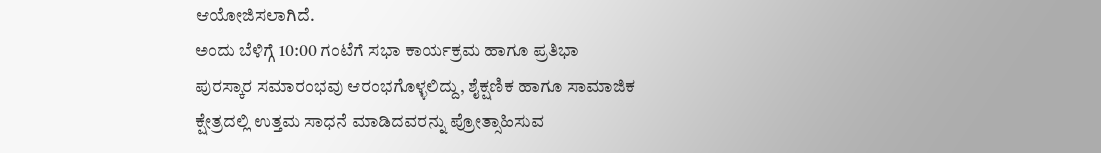ಆಯೋಜಿಸಲಾಗಿದೆ.
ಅಂದು ಬೆಳಿಗ್ಗೆ 10:00 ಗಂಟೆಗೆ ಸಭಾ ಕಾರ್ಯಕ್ರಮ ಹಾಗೂ ಪ್ರತಿಭಾ ಪುರಸ್ಕಾರ ಸಮಾರಂಭವು ಆರಂಭಗೊಳ್ಳಲಿದ್ದು, ಶೈಕ್ಷಣಿಕ ಹಾಗೂ ಸಾಮಾಜಿಕ ಕ್ಷೇತ್ರದಲ್ಲಿ ಉತ್ತಮ ಸಾಧನೆ ಮಾಡಿದವರನ್ನು ಪ್ರೋತ್ಸಾಹಿಸುವ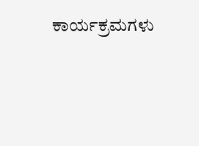ಕಾರ್ಯಕ್ರಮಗಳು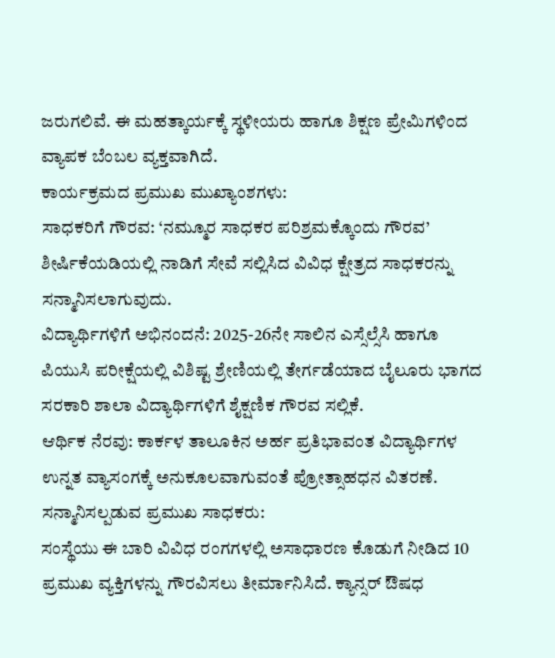ಜರುಗಲಿವೆ. ಈ ಮಹತ್ಕಾರ್ಯಕ್ಕೆ ಸ್ಥಳೀಯರು ಹಾಗೂ ಶಿಕ್ಷಣ ಪ್ರೇಮಿಗಳಿಂದ ವ್ಯಾಪಕ ಬೆಂಬಲ ವ್ಯಕ್ತವಾಗಿದೆ.
ಕಾರ್ಯಕ್ರಮದ ಪ್ರಮುಖ ಮುಖ್ಯಾಂಶಗಳು:
ಸಾಧಕರಿಗೆ ಗೌರವ: ‘ನಮ್ಮೂರ ಸಾಧಕರ ಪರಿಶ್ರಮಕ್ಕೊಂದು ಗೌರವ’ ಶೀರ್ಷಿಕೆಯಡಿಯಲ್ಲಿ ನಾಡಿಗೆ ಸೇವೆ ಸಲ್ಲಿಸಿದ ವಿವಿಧ ಕ್ಷೇತ್ರದ ಸಾಧಕರನ್ನು ಸನ್ಮಾನಿಸಲಾಗುವುದು.
ವಿದ್ಯಾರ್ಥಿಗಳಿಗೆ ಅಭಿನಂದನೆ: 2025-26ನೇ ಸಾಲಿನ ಎಸ್ಸೆಲ್ಸೆಸಿ ಹಾಗೂ ಪಿಯುಸಿ ಪರೀಕ್ಷೆಯಲ್ಲಿ ವಿಶಿಷ್ಟ ಶ್ರೇಣಿಯಲ್ಲಿ ತೇರ್ಗಡೆಯಾದ ಬೈಲೂರು ಭಾಗದ ಸರಕಾರಿ ಶಾಲಾ ವಿದ್ಯಾರ್ಥಿಗಳಿಗೆ ಶೈಕ್ಷಣಿಕ ಗೌರವ ಸಲ್ಲಿಕೆ.
ಆರ್ಥಿಕ ನೆರವು: ಕಾರ್ಕಳ ತಾಲೂಕಿನ ಅರ್ಹ ಪ್ರತಿಭಾವಂತ ವಿದ್ಯಾರ್ಥಿಗಳ ಉನ್ನತ ವ್ಯಾಸಂಗಕ್ಕೆ ಅನುಕೂಲವಾಗುವಂತೆ ಪ್ರೋತ್ಸಾಹಧನ ವಿತರಣೆ.
ಸನ್ಮಾನಿಸಲ್ಪಡುವ ಪ್ರಮುಖ ಸಾಧಕರು:
ಸಂಸ್ಥೆಯು ಈ ಬಾರಿ ವಿವಿಧ ರಂಗಗಳಲ್ಲಿ ಅಸಾಧಾರಣ ಕೊಡುಗೆ ನೀಡಿದ 10 ಪ್ರಮುಖ ವ್ಯಕ್ತಿಗಳನ್ನು ಗೌರವಿಸಲು ತೀರ್ಮಾನಿಸಿದೆ. ಕ್ಯಾನ್ಸರ್ ಔಷಧ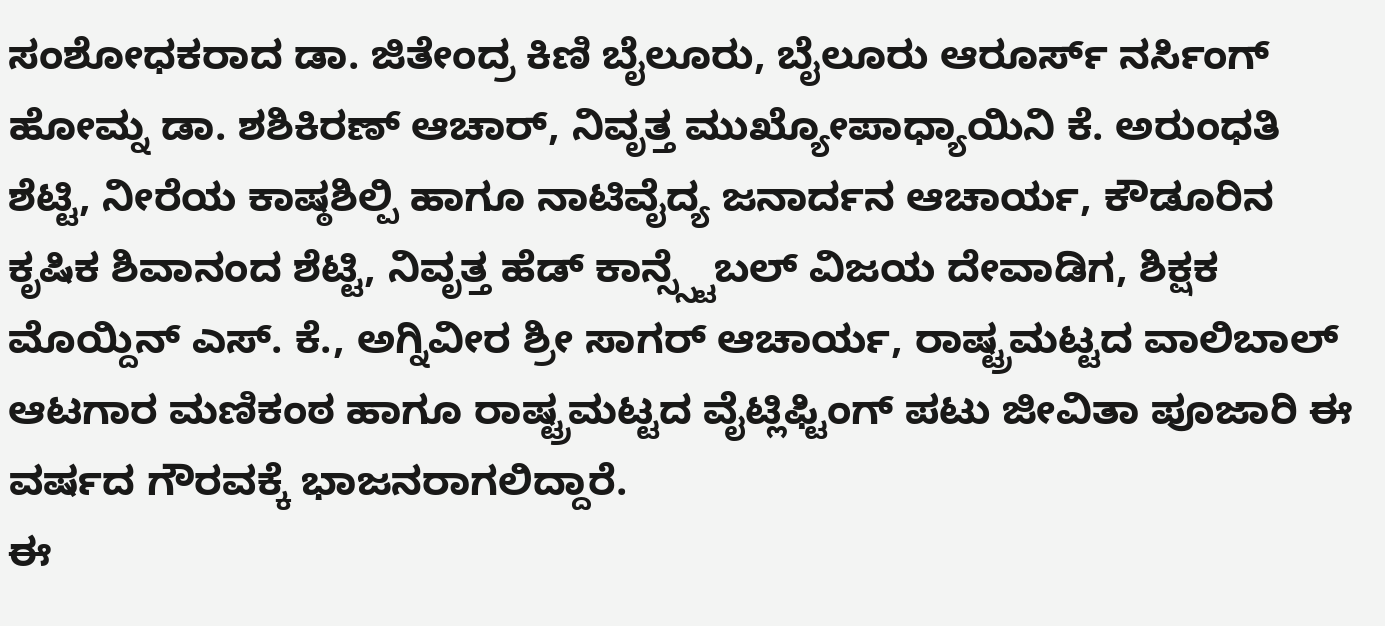ಸಂಶೋಧಕರಾದ ಡಾ. ಜಿತೇಂದ್ರ ಕಿಣಿ ಬೈಲೂರು, ಬೈಲೂರು ಆರೂರ್ಸ್ ನರ್ಸಿಂಗ್ ಹೋಮ್ನ ಡಾ. ಶಶಿಕಿರಣ್ ಆಚಾರ್, ನಿವೃತ್ತ ಮುಖ್ಯೋಪಾಧ್ಯಾಯಿನಿ ಕೆ. ಅರುಂಧತಿ ಶೆಟ್ಟಿ, ನೀರೆಯ ಕಾಷ್ಠಶಿಲ್ಪಿ ಹಾಗೂ ನಾಟಿವೈದ್ಯ ಜನಾರ್ದನ ಆಚಾರ್ಯ, ಕೌಡೂರಿನ ಕೃಷಿಕ ಶಿವಾನಂದ ಶೆಟ್ಟಿ, ನಿವೃತ್ತ ಹೆಡ್ ಕಾನ್ಸ್ಸ್ಟೆಬಲ್ ವಿಜಯ ದೇವಾಡಿಗ, ಶಿಕ್ಷಕ ಮೊಯ್ದಿನ್ ಎಸ್. ಕೆ., ಅಗ್ನಿವೀರ ಶ್ರೀ ಸಾಗರ್ ಆಚಾರ್ಯ, ರಾಷ್ಟ್ರಮಟ್ಟದ ವಾಲಿಬಾಲ್ ಆಟಗಾರ ಮಣಿಕಂಠ ಹಾಗೂ ರಾಷ್ಟ್ರಮಟ್ಟದ ವೈಟ್ಲಿಫ್ಟಿಂಗ್ ಪಟು ಜೀವಿತಾ ಪೂಜಾರಿ ಈ ವರ್ಷದ ಗೌರವಕ್ಕೆ ಭಾಜನರಾಗಲಿದ್ದಾರೆ.
ಈ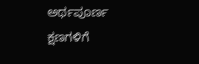ಅರ್ಥಪೂರ್ಣ ಕ್ಷಣಗಳಿಗೆ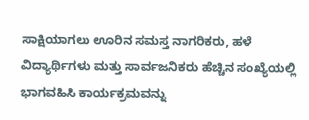ಸಾಕ್ಷಿಯಾಗಲು ಊರಿನ ಸಮಸ್ತ ನಾಗರಿಕರು, ಹಳೆ ವಿದ್ಯಾರ್ಥಿಗಳು ಮತ್ತು ಸಾರ್ವಜನಿಕರು ಹೆಚ್ಚಿನ ಸಂಖ್ಯೆಯಲ್ಲಿ ಭಾಗವಹಿಸಿ ಕಾರ್ಯಕ್ರಮವನ್ನು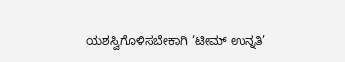ಯಶಸ್ವಿಗೊಳಿಸಬೇಕಾಗಿ ‘ಟೀಮ್ ಉನ್ನತಿ’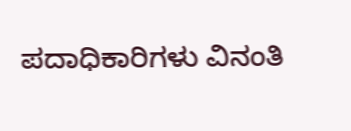ಪದಾಧಿಕಾರಿಗಳು ವಿನಂತಿ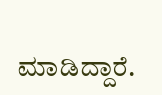ಮಾಡಿದ್ದಾರೆ.